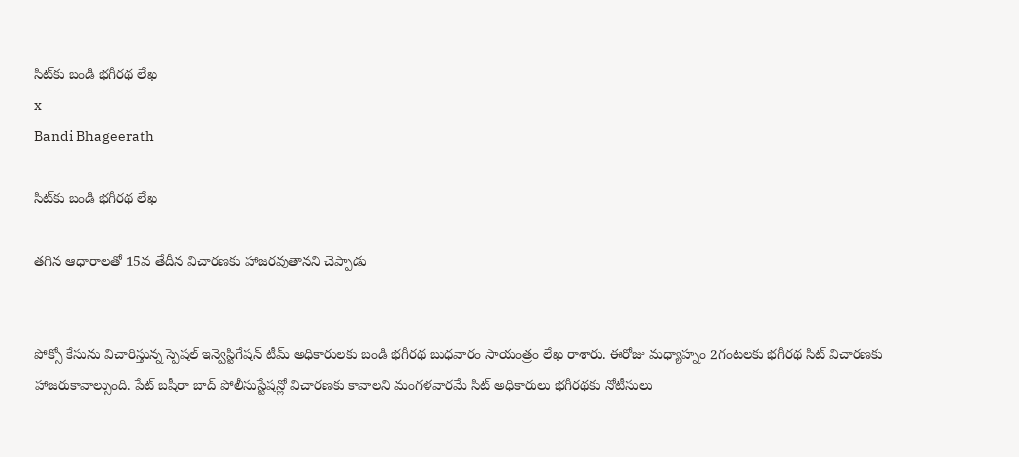సిట్‌కు బండి భగీరథ లేఖ
x
Bandi Bhageerath

సిట్‌కు బండి భగీరథ లేఖ

తగిన ఆధారాలతో 15వ తేదీన విచారణకు హాజరవుతానని చెప్పాడు


పోక్సో కేసును విచారిస్తున్న స్పెషల్ ఇన్వెస్టిగేషన్ టీమ్ అధికారులకు బండి భగీరథ బుధవారం సాయంత్రం లేఖ రాశారు. ఈరోజు మధ్యాహ్నం 2గంటలకు భగీరథ సిట్ విచారణకు హాజరుకావాల్సుంది. పేట్ బషీరా బాద్ పోలీసుస్టేషన్లో విచారణకు కావాలని మంగళవారమే సిట్ అధికారులు భగీరథకు నోటీసులు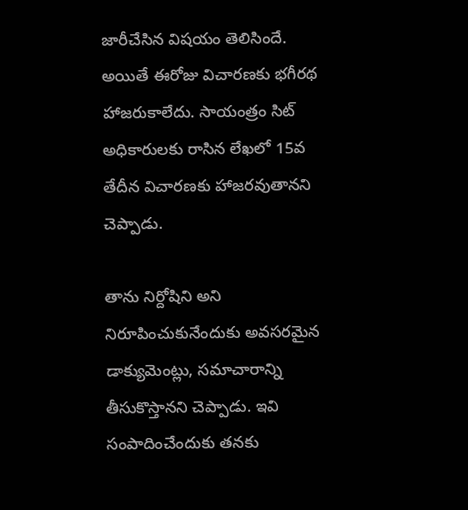జారీచేసిన విషయం తెలిసిందే. అయితే ఈరోజు విచారణకు భగీరథ హాజరుకాలేదు. సాయంత్రం సిట్ అధికారులకు రాసిన లేఖలో 15వ తేదీన విచారణకు హాజరవుతానని చెప్పాడు.

తాను నిర్దోషిని అని నిరూపించుకునేందుకు అవసరమైన డాక్యుమెంట్లు, సమాచారాన్ని తీసుకొస్తానని చెప్పాడు. ఇవి సంపాదించేందుకు తనకు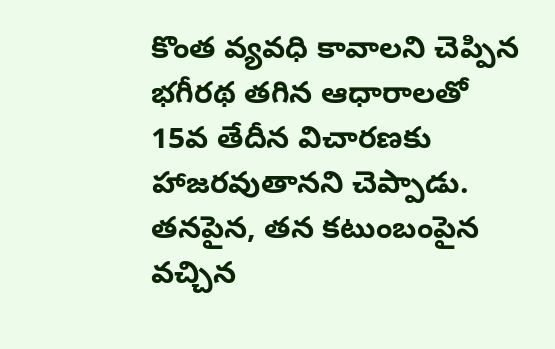కొంత వ్యవధి కావాలని చెప్పిన భగీరథ తగిన ఆధారాలతో 15వ తేదీన విచారణకు హాజరవుతానని చెప్పాడు. తనపైన, తన కటుంబంపైన వచ్చిన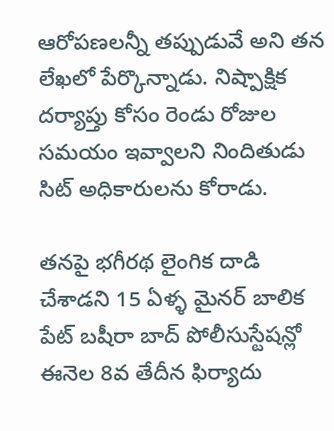ఆరోపణలన్నీ తప్పుడువే అని తన లేఖలో పేర్కొన్నాడు. నిష్పాక్షిక దర్యాప్తు కోసం రెండు రోజుల సమయం ఇవ్వాలని నిందితుడు సిట్ అధికారులను కోరాడు.

తనపై భగీరథ లైంగిక దాడి చేశాడని 15 ఏళ్ళ మైనర్ బాలిక పేట్ బషీరా బాద్ పోలీసుస్టేషన్లో ఈనెల 8వ తేదీన ఫిర్యాదు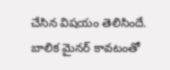చేసిన విషయం తెలిసిందే. బాలిక మైనర్ కావటంతో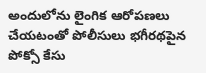అందులోను లైంగిక ఆరోపణలు చేయటంతో పోలీసులు భగీరథపైన పోక్సో కేసు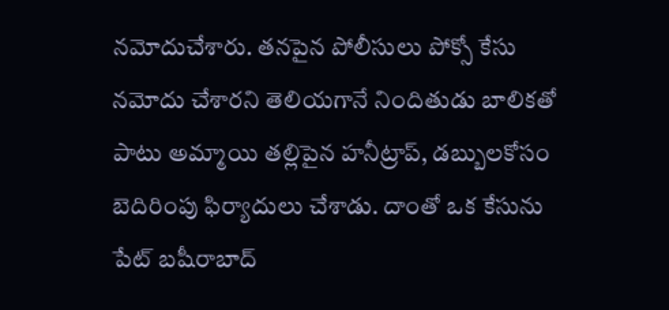నమోదుచేశారు. తనపైన పోలీసులు పోక్సో కేసు నమోదు చేశారని తెలియగానే నిందితుడు బాలికతో పాటు అమ్మాయి తల్లిపైన హనీట్రాప్, డబ్బులకోసం బెదిరింపు ఫిర్యాదులు చేశాడు. దాంతో ఒక కేసును పేట్ బషీరాబాద్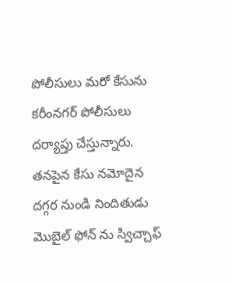పోలీసులు మరో కేసును కరీంనగర్ పోలీసులు దర్యాప్తు చేస్తున్నారు. తనపైన కేసు నమోదైన దగ్గర నుండి నిందితుడు మొబైల్ ఫోన్ ను స్విచ్చాఫ్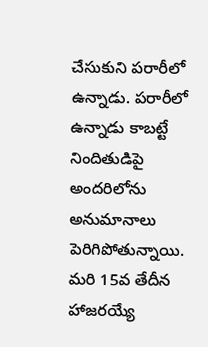చేసుకుని పరారీలో ఉన్నాడు. పరారీలో ఉన్నాడు కాబట్టే నిందితుడిపై అందరిలోను అనుమానాలు పెరిగిపోతున్నాయి. మరి 15వ తేదీన హాజరయ్యే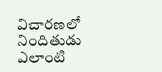విచారణలో నిందితుడు ఎలాంటి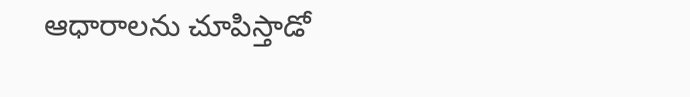ఆధారాలను చూపిస్తాడో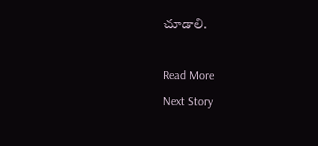చూడాలి.

Read More
Next Story